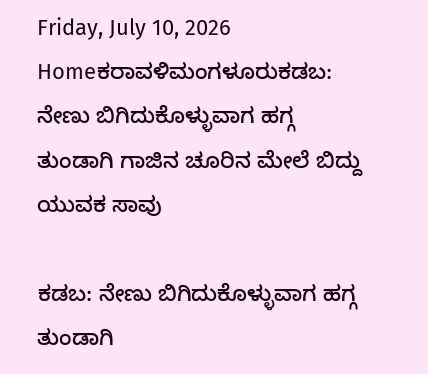Friday, July 10, 2026
Homeಕರಾವಳಿಮಂಗಳೂರುಕಡಬ: ನೇಣು ಬಿಗಿದುಕೊಳ್ಳುವಾಗ ಹಗ್ಗ ತುಂಡಾಗಿ ಗಾಜಿನ ಚೂರಿನ ಮೇಲೆ ಬಿದ್ದು ಯುವಕ ಸಾವು

ಕಡಬ: ನೇಣು ಬಿಗಿದುಕೊಳ್ಳುವಾಗ ಹಗ್ಗ ತುಂಡಾಗಿ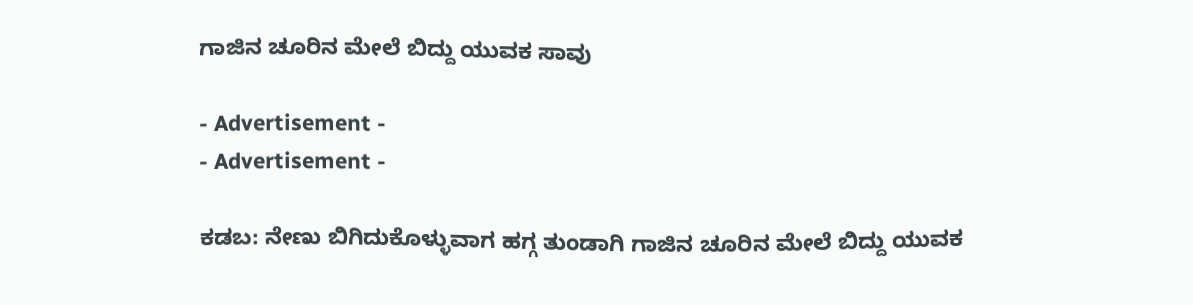ಗಾಜಿನ ಚೂರಿನ ಮೇಲೆ ಬಿದ್ದು ಯುವಕ ಸಾವು

- Advertisement -
- Advertisement -

ಕಡಬ: ನೇಣು ಬಿಗಿದುಕೊಳ್ಳುವಾಗ ಹಗ್ಗ ತುಂಡಾಗಿ ಗಾಜಿನ ಚೂರಿನ ಮೇಲೆ ಬಿದ್ದು ಯುವಕ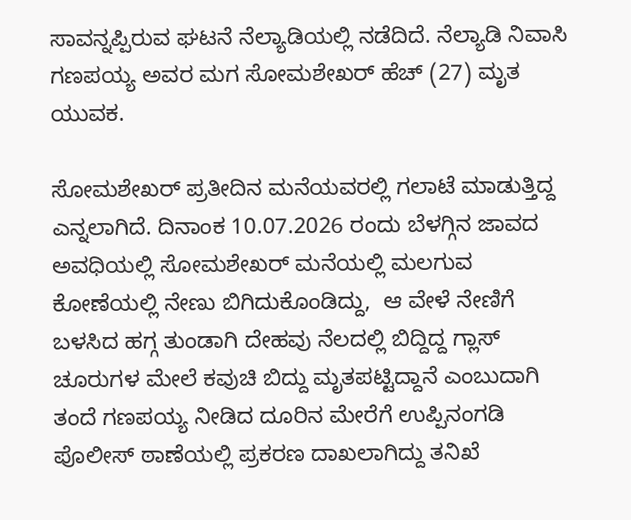ಸಾವನ್ನಪ್ಪಿರುವ ಘಟನೆ ನೆಲ್ಯಾಡಿಯಲ್ಲಿ ನಡೆದಿದೆ. ನೆಲ್ಯಾಡಿ ನಿವಾಸಿ ಗಣಪಯ್ಯ ಅವರ ಮಗ ಸೋಮಶೇಖರ್ ಹೆಚ್ (27) ಮೃತ ಯುವಕ.

ಸೋಮಶೇಖರ್ ಪ್ರತೀದಿನ ಮನೆಯವರಲ್ಲಿ ಗಲಾಟೆ ಮಾಡುತ್ತಿದ್ದ ಎನ್ನಲಾಗಿದೆ. ದಿನಾಂಕ 10.07.2026 ರಂದು ಬೆಳಗ್ಗಿನ ಜಾವದ ಅವಧಿಯಲ್ಲಿ ಸೋಮಶೇಖರ್ ಮನೆಯಲ್ಲಿ ಮಲಗುವ ಕೋಣೆಯಲ್ಲಿ ನೇಣು ಬಿಗಿದುಕೊಂಡಿದ್ದು,  ಆ ವೇಳೆ ನೇಣಿಗೆ ಬಳಸಿದ ಹಗ್ಗ ತುಂಡಾಗಿ ದೇಹವು ನೆಲದಲ್ಲಿ ಬಿದ್ದಿದ್ದ ಗ್ಲಾಸ್ ಚೂರುಗಳ ಮೇಲೆ ಕವುಚಿ ಬಿದ್ದು ಮೃತಪಟ್ಟಿದ್ದಾನೆ ಎಂಬುದಾಗಿ ತಂದೆ ಗಣಪಯ್ಯ ನೀಡಿದ ದೂರಿನ ಮೇರೆಗೆ ಉಪ್ಪಿನಂಗಡಿ ಪೊಲೀಸ್‌ ಠಾಣೆಯಲ್ಲಿ ಪ್ರಕರಣ ದಾಖಲಾಗಿದ್ದು ತನಿಖೆ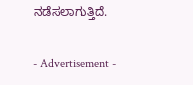ನಡೆಸಲಾಗುತ್ತಿದೆ.

- Advertisement -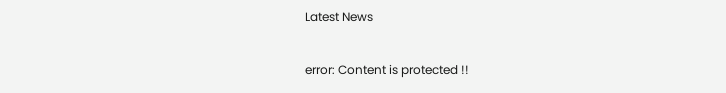Latest News

error: Content is protected !!